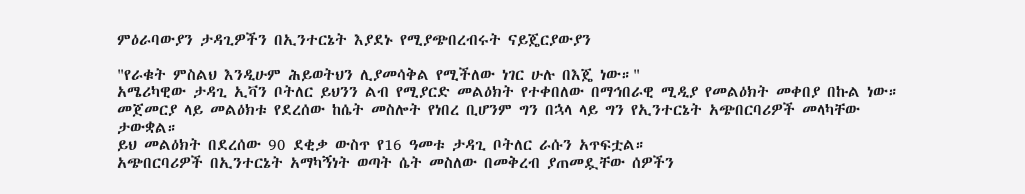ምዕራባውያን ታዳጊዎችን በኢንተርኔት እያደኑ የሚያጭበረብሩት ናይጄርያውያን

"የራቁት ምስልህ እንዲሁም ሕይወትህን ሊያመሳቅል የሚችለው ነገር ሁሉ በእጄ ነው።"
አሜሪካዊው ታዳጊ ኢቫን ቦትለር ይህንን ልብ የሚያርድ መልዕክት የተቀበለው በማኅበራዊ ሚዲያ የመልዕክት መቀበያ በኩል ነው።
መጀመርያ ላይ መልዕክቱ የደረሰው ከሴት መስሎት የነበረ ቢሆንም ግን በኋላ ላይ ግን የኢንተርኔት አጭበርባሪዎች መላካቸው ታውቋል።
ይህ መልዕክት በደረሰው 90 ደቂቃ ውስጥ የ16 ዓመቱ ታዳጊ ቦትለር ራሱን አጥፍቷል።
አጭበርባሪዎች በኢንተርኔት አማካኝነት ወጣት ሴት መስለው በመቅረብ ያጠመዷቸው ሰዎችን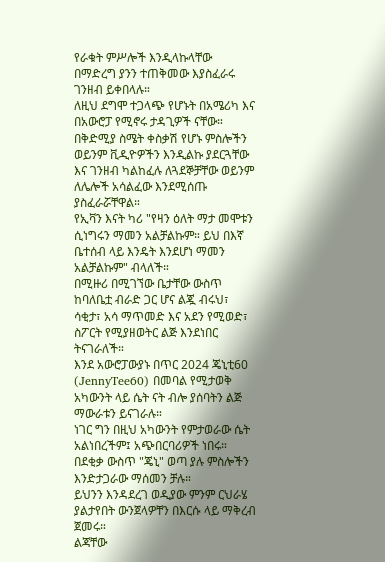የራቁት ምሥሎች እንዲላኩላቸው በማድረግ ያንን ተጠቅመው እያስፈራሩ ገንዘብ ይቀበላሉ።
ለዚህ ደግሞ ተጋላጭ የሆኑት በአሜሪካ እና በአውሮፓ የሚኖሩ ታዳጊዎች ናቸው።
በቅድሚያ ስሜት ቀስቃሽ የሆኑ ምስሎችን ወይንም ቪዲዮዎችን እንዲልኩ ያደርጓቸው እና ገንዘብ ካልከፈሉ ለጓደኞቻቸው ወይንም ለሌሎች አሳልፈው እንደሚሰጡ ያስፈራሯቸዋል።
የኢቫን እናት ካሪ "የዛን ዕለት ማታ መሞቱን ሲነግሩን ማመን አልቻልኩም። ይህ በእኛ ቤተሰብ ላይ እንዴት እንደሆነ ማመን አልቻልኩም" ብላለች።
በሚዙሪ በሚገኘው ቤታቸው ውስጥ ከባለቤቷ ብራድ ጋር ሆና ልጇ ብሩህ፣ ሳቂታ፣ አሳ ማጥመድ እና አደን የሚወድ፣ ስፖርት የሚያዘወትር ልጅ እንደነበር ትናገራለች።
እንደ አውሮፓውያኑ በጥር 2024 ጄኒቲ60 (JennyTee60) በመባል የሚታወቅ አካውንት ላይ ሴት ናት ብሎ ያሰባትን ልጅ ማውራቱን ይናገራሉ።
ነገር ግን በዚህ አካውንት የምታወራው ሴት አልነበረችም፤ አጭበርባሪዎች ነበሩ።
በደቂቃ ውስጥ "ጄኒ" ወጣ ያሉ ምስሎችን እንድታጋራው ማሰመን ቻሉ።
ይህንን እንዳደረገ ወዲያው ምንም ርህራሄ ያልታየበት ውንጀላዎቸን በእርሱ ላይ ማቅረብ ጀመሩ።
ልጃቸው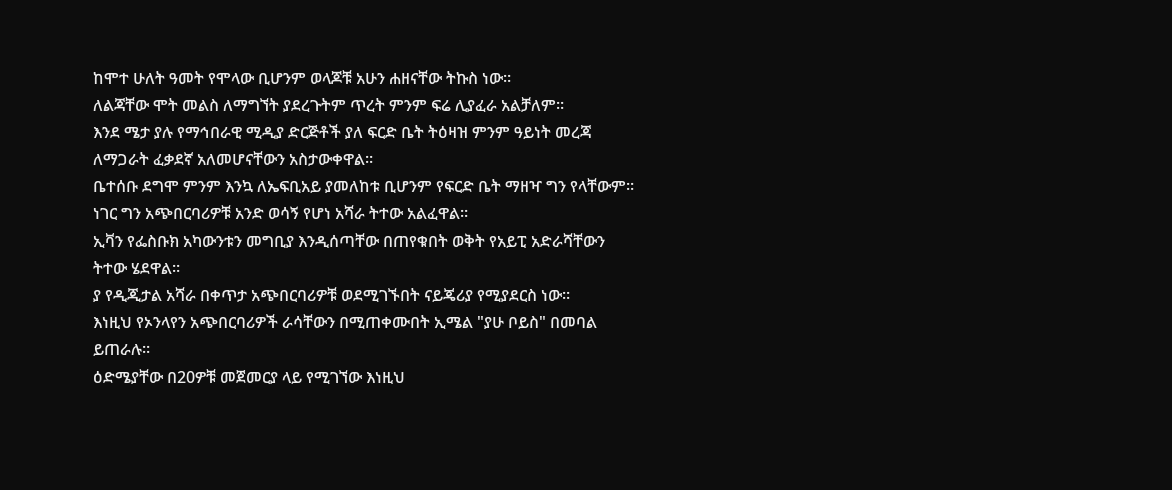ከሞተ ሁለት ዓመት የሞላው ቢሆንም ወላጆቹ አሁን ሐዘናቸው ትኩስ ነው።
ለልጃቸው ሞት መልስ ለማግኘት ያደረጉትም ጥረት ምንም ፍሬ ሊያፈራ አልቻለም።
እንደ ሜታ ያሉ የማኅበራዊ ሚዲያ ድርጅቶች ያለ ፍርድ ቤት ትዕዛዝ ምንም ዓይነት መረጃ ለማጋራት ፈቃደኛ አለመሆናቸውን አስታውቀዋል።
ቤተሰቡ ደግሞ ምንም እንኳ ለኤፍቢአይ ያመለከቱ ቢሆንም የፍርድ ቤት ማዘዣ ግን የላቸውም።
ነገር ግን አጭበርባሪዎቹ አንድ ወሳኝ የሆነ አሻራ ትተው አልፈዋል።
ኢቫን የፌስቡክ አካውንቱን መግቢያ እንዲሰጣቸው በጠየቁበት ወቅት የአይፒ አድራሻቸውን ትተው ሄደዋል።
ያ የዲጂታል አሻራ በቀጥታ አጭበርባሪዎቹ ወደሚገኙበት ናይጄሪያ የሚያደርስ ነው።
እነዚህ የኦንላየን አጭበርባሪዎች ራሳቸውን በሚጠቀሙበት ኢሜል "ያሁ ቦይስ" በመባል ይጠራሉ።
ዕድሜያቸው በ20ዎቹ መጀመርያ ላይ የሚገኘው እነዚህ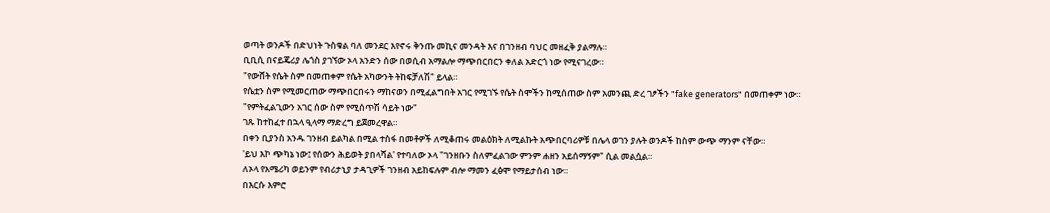ወጣት ወንዶች በድህነት ጉስቁል ባለ መንደር እየኖሩ ቅንጡ መኪና መንዳት እና በገንዘብ ባህር መዘፈቅ ያልማሉ።
ቢቢሲ በናይጄሪያ ሌጎስ ያገኘው ኦላ አንድን ሰው በወሲብ አማልሎ ማጭበርበርን ቀለል አድርጎ ነው የሚናገረው።
"የውሸት የሴት ስም በመጠቀም የሴት አካውንት ትከፍቻለሽ" ይላል።
የሴቷን ስም የሚመርጠው ማጭበርበሩን ማከናወን በሚፈልግበት አገር የሚገኙ የሴት ስሞችን ከሚሰጠው ስም አመንጪ ድረ ገፆችን "fake generators" በመጠቀም ነው።
"የምትፈልጊውን አገር ሰው ስም የሚሰጥሽ ሳይት ነው"
ገጹ ከተከፈተ በኋላ ዒላማ ማድረግ ይጀመረዋል።
በቀን ቢያንስ አንዱ ገንዘብ ይልካል በሚል ተስፋ በመቶዎች ለሚቆጠሩ መልዕክት ለሚልኩት አጭበርባሪዎቹ በሌላ ወገን ያሉት ወንዶች ከስም ውጭ ማንም ናቸው።
'ይህ እኮ ጭካኔ ነው፤ የሰውን ሕይወት ያበላሻል' የተባለው ኦላ "ገንዘቡን ስለምፈልገው ምንም ሐዘን አይሰማኝም" ሲል መልሷል።
ለኦላ የአሜሪካ ወይንም የብሪታኒያ ታዳጊዎች ገንዘብ አይከፍሉም ብሎ ማመን ፈፅሞ የማይታሰብ ነው።
በእርሱ እምሮ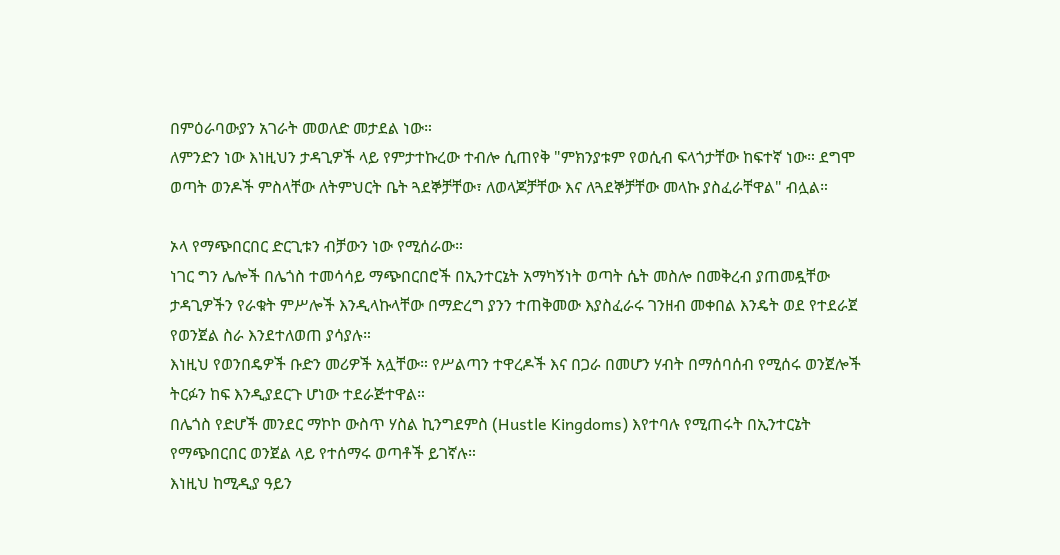በምዕራባውያን አገራት መወለድ መታደል ነው።
ለምንድን ነው እነዚህን ታዳጊዎች ላይ የምታተኩረው ተብሎ ሲጠየቅ "ምክንያቱም የወሲብ ፍላጎታቸው ከፍተኛ ነው። ደግሞ ወጣት ወንዶች ምስላቸው ለትምህርት ቤት ጓደኞቻቸው፣ ለወላጆቻቸው እና ለጓደኞቻቸው መላኩ ያስፈራቸዋል" ብሏል።

ኦላ የማጭበርበር ድርጊቱን ብቻውን ነው የሚሰራው።
ነገር ግን ሌሎች በሌጎስ ተመሳሳይ ማጭበርበሮች በኢንተርኔት አማካኝነት ወጣት ሴት መስሎ በመቅረብ ያጠመዷቸው ታዳጊዎችን የራቁት ምሥሎች እንዲላኩላቸው በማድረግ ያንን ተጠቅመው እያስፈራሩ ገንዘብ መቀበል እንዴት ወደ የተደራጀ የወንጀል ስራ እንደተለወጠ ያሳያሉ።
እነዚህ የወንበዴዎች ቡድን መሪዎች አሏቸው። የሥልጣን ተዋረዶች እና በጋራ በመሆን ሃብት በማሰባሰብ የሚሰሩ ወንጀሎች ትርፉን ከፍ እንዲያደርጉ ሆነው ተደራጅተዋል።
በሌጎስ የድሆች መንደር ማኮኮ ውስጥ ሃስል ኪንግደምስ (Hustle Kingdoms) እየተባሉ የሚጠሩት በኢንተርኔት የማጭበርበር ወንጀል ላይ የተሰማሩ ወጣቶች ይገኛሉ።
እነዚህ ከሚዲያ ዓይን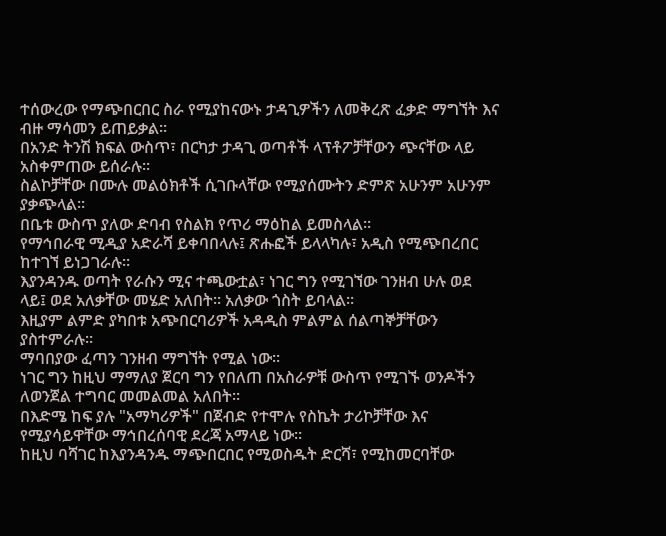ተሰውረው የማጭበርበር ስራ የሚያከናውኑ ታዳጊዎችን ለመቅረጽ ፈቃድ ማግኘት እና ብዙ ማሳመን ይጠይቃል።
በአንድ ትንሽ ክፍል ውስጥ፣ በርካታ ታዳጊ ወጣቶች ላፕቶፖቻቸውን ጭናቸው ላይ አስቀምጠው ይሰራሉ።
ስልኮቻቸው በሙሉ መልዕክቶች ሲገቡላቸው የሚያሰሙትን ድምጽ አሁንም አሁንም ያቃጭላል።
በቤቱ ውስጥ ያለው ድባብ የስልክ የጥሪ ማዕከል ይመስላል።
የማኅበራዊ ሚዲያ አድራሻ ይቀባበላሉ፤ ጽሑፎች ይላላካሉ፣ አዲስ የሚጭበረበር ከተገኘ ይነጋገራሉ።
እያንዳንዱ ወጣት የራሱን ሚና ተጫውቷል፣ ነገር ግን የሚገኘው ገንዘብ ሁሉ ወደ ላይ፤ ወደ አለቃቸው መሄድ አለበት። አለቃው ጎስት ይባላል።
እዚያም ልምድ ያካበቱ አጭበርባሪዎች አዳዲስ ምልምል ሰልጣኞቻቸውን ያስተምራሉ።
ማባበያው ፈጣን ገንዘብ ማግኘት የሚል ነው።
ነገር ግን ከዚህ ማማለያ ጀርባ ግን የበለጠ በአስራዎቹ ውስጥ የሚገኙ ወንዶችን ለወንጀል ተግባር መመልመል አለበት።
በእድሜ ከፍ ያሉ "አማካሪዎች" በጀብድ የተሞሉ የስኬት ታሪኮቻቸው እና የሚያሳይዋቸው ማኅበረሰባዊ ደረጃ አማላይ ነው።
ከዚህ ባሻገር ከእያንዳንዱ ማጭበርበር የሚወስዱት ድርሻ፣ የሚከመርባቸው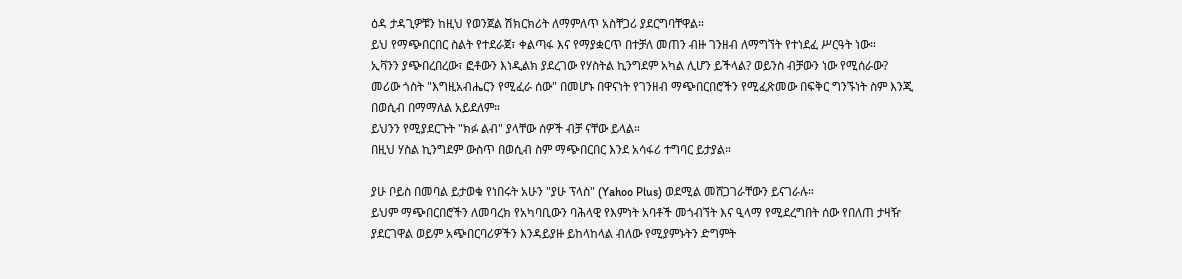ዕዳ ታዳጊዎቹን ከዚህ የወንጀል ሽክርክሪት ለማምለጥ አስቸጋሪ ያደርግባቸዋል።
ይህ የማጭበርበር ስልት የተደራጀ፣ ቀልጣፋ እና የማያቋርጥ በተቻለ መጠን ብዙ ገንዘብ ለማግኘት የተነደፈ ሥርዓት ነው።
ኢቫንን ያጭበረበረው፣ ፎቶውን እነዲልክ ያደረገው የሃስትል ኪንግደም አካል ሊሆን ይችላል? ወይንስ ብቻውን ነው የሚሰራው?
መሪው ጎስት "እግዚአብሔርን የሚፈራ ሰው" በመሆኑ በዋናነት የገንዘብ ማጭበርበሮችን የሚፈጽመው በፍቅር ግንኙነት ስም እንጂ በወሲብ በማማለል አይደለም።
ይህንን የሚያደርጉት "ክፉ ልብ" ያላቸው ሰዎች ብቻ ናቸው ይላል።
በዚህ ሃስል ኪንግደም ውስጥ በወሲብ ስም ማጭበርበር እንደ አሳፋሪ ተግባር ይታያል።

ያሁ ቦይስ በመባል ይታወቁ የነበሩት አሁን "ያሁ ፕላስ" (Yahoo Plus) ወደሚል መሸጋገራቸውን ይናገራሉ።
ይህም ማጭበርበሮችን ለመባረክ የአካባቢውን ባሕላዊ የእምነት አባቶች መጎብኘት እና ዒላማ የሚደረግበት ሰው የበለጠ ታዛዥ ያደርገዋል ወይም አጭበርባሪዎችን እንዳይያዙ ይከላከላል ብለው የሚያምኑትን ድግምት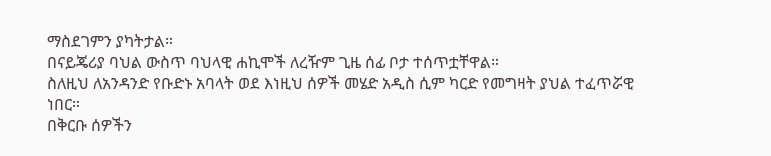ማስደገምን ያካትታል።
በናይጄሪያ ባህል ውስጥ ባህላዊ ሐኪሞች ለረዥም ጊዜ ሰፊ ቦታ ተሰጥቷቸዋል።
ስለዚህ ለአንዳንድ የቡድኑ አባላት ወደ እነዚህ ሰዎች መሄድ አዲስ ሲም ካርድ የመግዛት ያህል ተፈጥሯዊ ነበር።
በቅርቡ ሰዎችን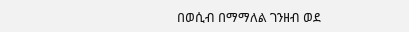በወሲብ በማማለል ገንዘብ ወደ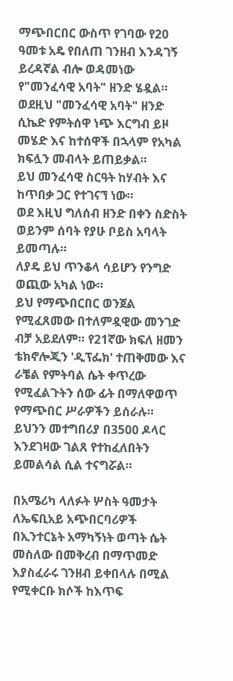ማጭበርበር ውስጥ የገባው የ20 ዓመቱ አዴ የበለጠ ገንዘብ እንዳገኝ ይረዳኛል ብሎ ወዳመነው የ"መንፈሳዊ አባት" ዘንድ ሄዷል።
ወደዚህ "መንፈሳዊ አባት" ዘንድ ሲኬድ የምትሰዋ ነጭ እርግብ ይዞ መሄድ እና ከተሰዋች በኋላም የአካል ክፍሏን መብላት ይጠይቃል።
ይህ መንፈሳዊ ስርዓት ከሃብት እና ከጥበቃ ጋር የተገናኘ ነው።
ወደ እዚህ ግለሰብ ዘንድ በቀን ስድስት ወይንም ሰባት የያሁ ቦይስ አባላት ይመጣሉ።
ለያዴ ይህ ጥንቆላ ሳይሆን የንግድ ወጪው አካል ነው።
ይህ የማጭበርበር ወንጀል የሚፈጸመው በተለምዷዊው መንገድ ብቻ አይደለም። የ21ኛው ክፍለ ዘመን ቴክኖሎጂን 'ዲፕፌክ' ተጠቅመው እና ራቼል የምትባል ሴት ቀጥረው የሚፈልጉትን ሰው ፊት በማለዋወጥ የማጭበር ሥራዎችን ይሰራሉ።
ይህንን መተግበሪያ በ3500 ዶላር እንደገዛው ገልጸ የተከፈለበትን ይመልሳል ሲል ተናግሯል።

በአሜሪካ ላለፉት ሦስት ዓመታት ለኤፍቢአይ አጭበርባሪዎች በኢንተርኔት አማካኝነት ወጣት ሴት መስለው በመቅረብ በማጥመድ እያስፈራሩ ገንዘብ ይቀበላሉ በሚል የሚቀርቡ ክሶች ከእጥፍ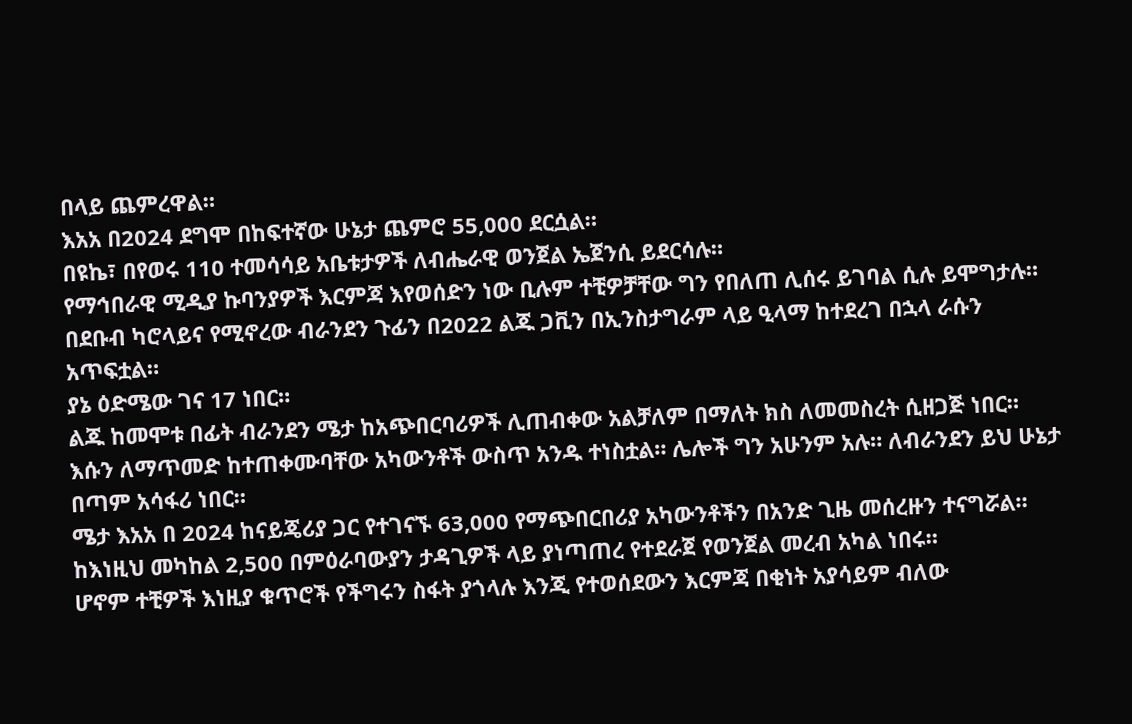በላይ ጨምረዋል።
እአአ በ2024 ደግሞ በከፍተኛው ሁኔታ ጨምሮ 55,000 ደርሷል።
በዩኬ፣ በየወሩ 110 ተመሳሳይ አቤቱታዎች ለብሔራዊ ወንጀል ኤጀንሲ ይደርሳሉ።
የማኅበራዊ ሚዲያ ኩባንያዎች እርምጃ እየወሰድን ነው ቢሉም ተቺዎቻቸው ግን የበለጠ ሊሰሩ ይገባል ሲሉ ይሞግታሉ።
በደቡብ ካሮላይና የሚኖረው ብራንደን ጉፊን በ2022 ልጁ ጋቪን በኢንስታግራም ላይ ዒላማ ከተደረገ በኋላ ራሱን አጥፍቷል።
ያኔ ዕድሜው ገና 17 ነበር።
ልጁ ከመሞቱ በፊት ብራንደን ሜታ ከአጭበርባሪዎች ሊጠብቀው አልቻለም በማለት ክስ ለመመስረት ሲዘጋጅ ነበር።
እሱን ለማጥመድ ከተጠቀሙባቸው አካውንቶች ውስጥ አንዱ ተነስቷል። ሌሎች ግን አሁንም አሉ። ለብራንደን ይህ ሁኔታ በጣም አሳፋሪ ነበር።
ሜታ እአአ በ 2024 ከናይጄሪያ ጋር የተገናኙ 63,000 የማጭበርበሪያ አካውንቶችን በአንድ ጊዜ መሰረዙን ተናግሯል።
ከእነዚህ መካከል 2,500 በምዕራባውያን ታዳጊዎች ላይ ያነጣጠረ የተደራጀ የወንጀል መረብ አካል ነበሩ።
ሆኖም ተቺዎች እነዚያ ቁጥሮች የችግሩን ስፋት ያጎላሉ እንጂ የተወሰደውን እርምጃ በቂነት አያሳይም ብለው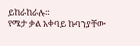ይከራከራሉ።
የሜታ ቃል አቀባይ ኩባንያቸው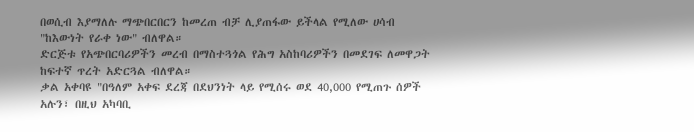በወሲብ እያማለሉ ማጭበርበርን ከመረጠ ብቻ ሊያጠፋው ይችላል የሚለው ሀሳብ "ከእውነት የራቀ ነው" ብለዋል።
ድርጅቱ የአጭበርባሪዎችን መረብ በማስተጓጎል የሕግ አስከባሪዎችን በመደገፍ ለመዋጋት ከፍተኛ ጥረት አድርጓል ብለዋል።
ቃል አቀባዩ "በዓለም አቀፍ ደረጃ በደህንነት ላይ የሚሰሩ ወደ 40,000 የሚጠጉ ሰዎች አሉን፣ በዚህ አካባቢ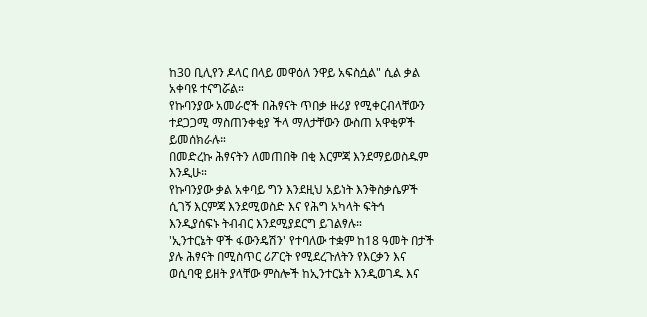ከ30 ቢሊየን ዶላር በላይ መዋዕለ ንዋይ አፍስሷል" ሲል ቃል አቀባዩ ተናግሯል።
የኩባንያው አመራሮች በሕፃናት ጥበቃ ዙሪያ የሚቀርብላቸውን ተደጋጋሚ ማስጠንቀቂያ ችላ ማለታቸውን ውስጠ አዋቂዎች ይመሰክራሉ።
በመድረኩ ሕፃናትን ለመጠበቅ በቂ እርምጃ እንደማይወስዱም እንዲሁ።
የኩባንያው ቃል አቀባይ ግን እንደዚህ አይነት እንቅስቃሴዎች ሲገኝ እርምጃ እንደሚወስድ እና የሕግ አካላት ፍትኅ እንዲያሰፍኑ ትብብር እንደሚያደርግ ይገልፃሉ።
'ኢንተርኔት ዋች ፋውንዴሽን' የተባለው ተቋም ከ18 ዓመት በታች ያሉ ሕፃናት በሚስጥር ሪፖርት የሚደረጉለትን የእርቃን እና ወሲባዊ ይዘት ያላቸው ምስሎች ከኢንተርኔት እንዲወገዱ እና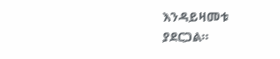እንዳይዛመቱ ያደርጋል።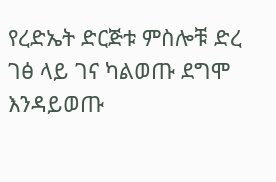የረድኤት ድርጅቱ ምስሎቹ ድረ ገፅ ላይ ገና ካልወጡ ደግሞ እንዳይወጡ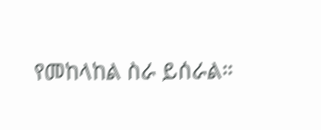የመከላከል ስራ ይሰራል።